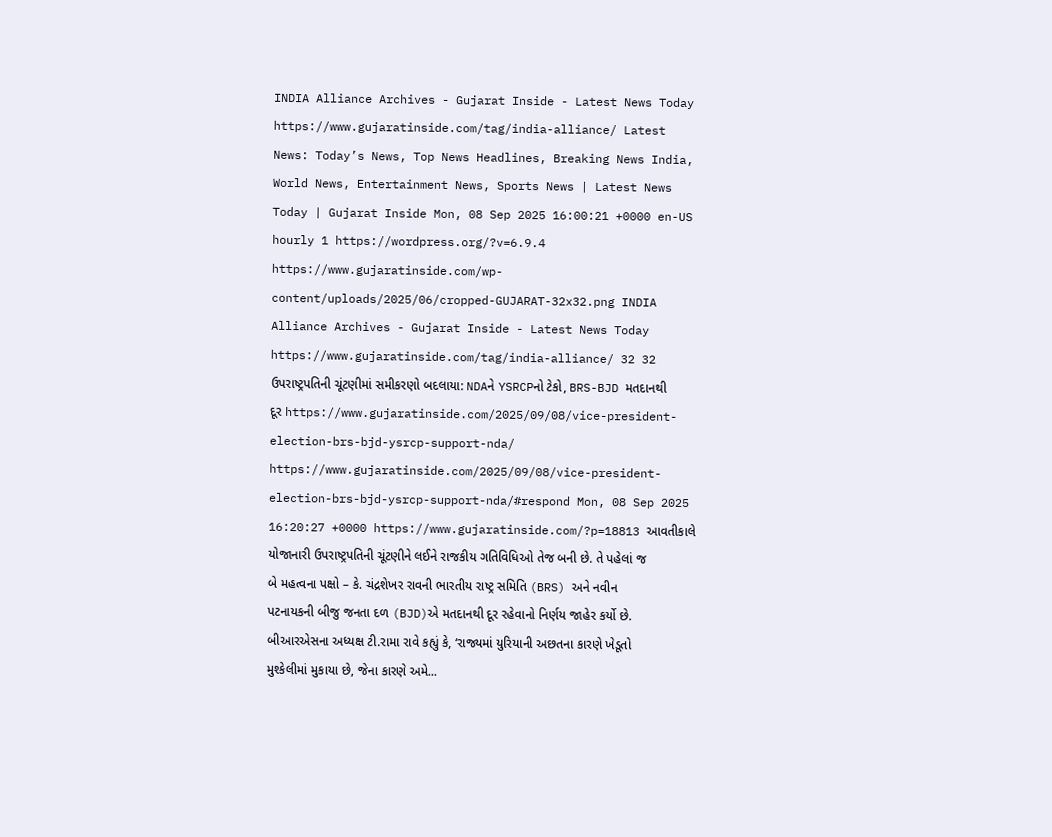INDIA Alliance Archives - Gujarat Inside - Latest News Today https://www.gujaratinside.com/tag/india-alliance/ Latest News: Today’s News, Top News Headlines, Breaking News India, World News, Entertainment News, Sports News | Latest News Today | Gujarat Inside Mon, 08 Sep 2025 16:00:21 +0000 en-US hourly 1 https://wordpress.org/?v=6.9.4 https://www.gujaratinside.com/wp-content/uploads/2025/06/cropped-GUJARAT-32x32.png INDIA Alliance Archives - Gujarat Inside - Latest News Today https://www.gujaratinside.com/tag/india-alliance/ 32 32 ઉપરાષ્ટ્રપતિની ચૂંટણીમાં સમીકરણો બદલાયા: NDAને YSRCPનો ટેકો, BRS-BJD મતદાનથી દૂર https://www.gujaratinside.com/2025/09/08/vice-president-election-brs-bjd-ysrcp-support-nda/ https://www.gujaratinside.com/2025/09/08/vice-president-election-brs-bjd-ysrcp-support-nda/#respond Mon, 08 Sep 2025 16:20:27 +0000 https://www.gujaratinside.com/?p=18813 આવતીકાલે યોજાનારી ઉપરાષ્ટ્રપતિની ચૂંટણીને લઈને રાજકીય ગતિવિધિઓ તેજ બની છે. તે પહેલાં જ બે મહત્વના પક્ષો – કે. ચંદ્રશેખર રાવની ભારતીય રાષ્ટ્ર સમિતિ (BRS) અને નવીન પટનાયકની બીજુ જનતા દળ (BJD)એ મતદાનથી દૂર રહેવાનો નિર્ણય જાહેર કર્યો છે. બીઆરએસના અધ્યક્ષ ટી.રામા રાવે કહ્યું કે, ‘રાજ્યમાં યુરિયાની અછતના કારણે ખેડૂતો મુશ્કેલીમાં મુકાયા છે, જેના કારણે અમે...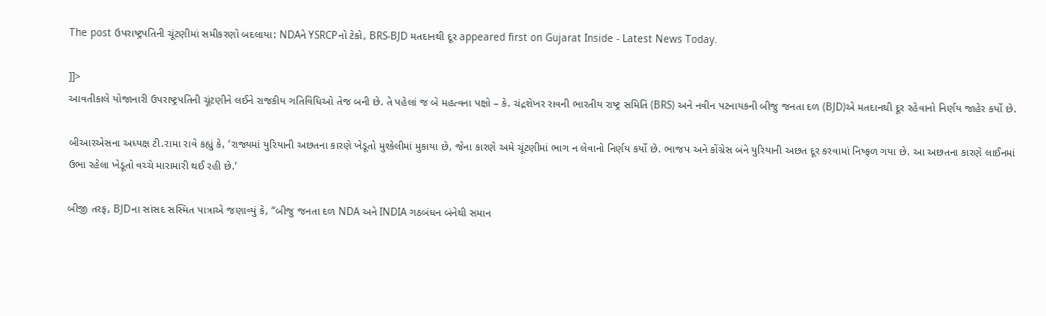The post ઉપરાષ્ટ્રપતિની ચૂંટણીમાં સમીકરણો બદલાયા: NDAને YSRCPનો ટેકો, BRS-BJD મતદાનથી દૂર appeared first on Gujarat Inside - Latest News Today.

]]>
આવતીકાલે યોજાનારી ઉપરાષ્ટ્રપતિની ચૂંટણીને લઈને રાજકીય ગતિવિધિઓ તેજ બની છે. તે પહેલાં જ બે મહત્વના પક્ષો – કે. ચંદ્રશેખર રાવની ભારતીય રાષ્ટ્ર સમિતિ (BRS) અને નવીન પટનાયકની બીજુ જનતા દળ (BJD)એ મતદાનથી દૂર રહેવાનો નિર્ણય જાહેર કર્યો છે.

બીઆરએસના અધ્યક્ષ ટી.રામા રાવે કહ્યું કે, ‘રાજ્યમાં યુરિયાની અછતના કારણે ખેડૂતો મુશ્કેલીમાં મુકાયા છે, જેના કારણે અમે ચૂંટણીમાં ભાગ ન લેવાનો નિર્ણય કર્યો છે. ભાજપ અને કોંગ્રેસ બંને યુરિયાની અછત દૂર કરવામાં નિષ્ફળ ગયા છે. આ અછતના કારણે લાઈનમાં ઉભા રહેલા ખેડૂતો વચ્ચે મારામારી થઈ રહી છે.’

બીજી તરફ, BJDના સાંસદ સસ્મિત પાત્રાએ જણાવ્યું કે, “બીજુ જનતા દળ NDA અને INDIA ગઠબંધન બંનેથી સમાન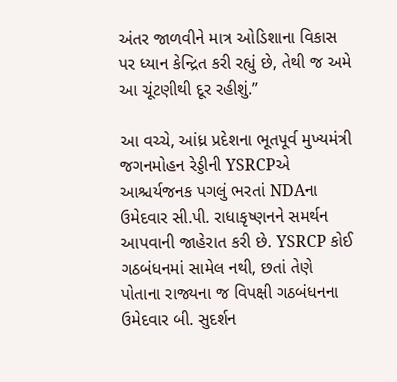અંતર જાળવીને માત્ર ઓડિશાના વિકાસ પર ધ્યાન કેન્દ્રિત કરી રહ્યું છે, તેથી જ અમે આ ચૂંટણીથી દૂર રહીશું.”

આ વચ્ચે, આંધ્ર પ્રદેશના ભૂતપૂર્વ મુખ્યમંત્રી જગનમોહન રેડ્ડીની YSRCPએ આશ્ચર્યજનક પગલું ભરતાં NDAના ઉમેદવાર સી.પી. રાધાકૃષ્ણનને સમર્થન આપવાની જાહેરાત કરી છે. YSRCP કોઈ ગઠબંધનમાં સામેલ નથી, છતાં તેણે પોતાના રાજ્યના જ વિપક્ષી ગઠબંધનના ઉમેદવાર બી. સુદર્શન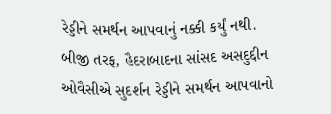રેડ્ડીને સમર્થન આપવાનું નક્કી કર્યું નથી. બીજી તરફ, હૈદરાબાદના સાંસદ અસદુદ્દીન ઓવૈસીએ સુદર્શન રેડ્ડીને સમર્થન આપવાનો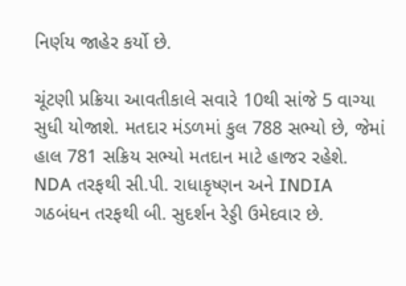નિર્ણય જાહેર કર્યો છે.

ચૂંટણી પ્રક્રિયા આવતીકાલે સવારે 10થી સાંજે 5 વાગ્યા સુધી યોજાશે. મતદાર મંડળમાં કુલ 788 સભ્યો છે, જેમાં હાલ 781 સક્રિય સભ્યો મતદાન માટે હાજર રહેશે. NDA તરફથી સી.પી. રાધાકૃષ્ણન અને INDIA ગઠબંધન તરફથી બી. સુદર્શન રેડ્ડી ઉમેદવાર છે.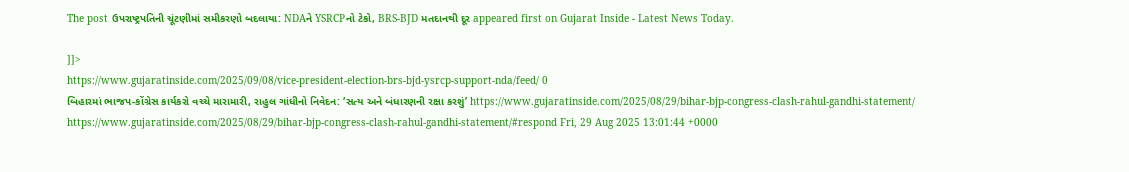The post ઉપરાષ્ટ્રપતિની ચૂંટણીમાં સમીકરણો બદલાયા: NDAને YSRCPનો ટેકો, BRS-BJD મતદાનથી દૂર appeared first on Gujarat Inside - Latest News Today.

]]>
https://www.gujaratinside.com/2025/09/08/vice-president-election-brs-bjd-ysrcp-support-nda/feed/ 0
બિહારમાં ભાજપ-કોંગ્રેસ કાર્યકરો વચ્ચે મારામારી, રાહુલ ગાંધીનો નિવેદન: ‘સત્ય અને બંધારણની રક્ષા કરશું’ https://www.gujaratinside.com/2025/08/29/bihar-bjp-congress-clash-rahul-gandhi-statement/ https://www.gujaratinside.com/2025/08/29/bihar-bjp-congress-clash-rahul-gandhi-statement/#respond Fri, 29 Aug 2025 13:01:44 +0000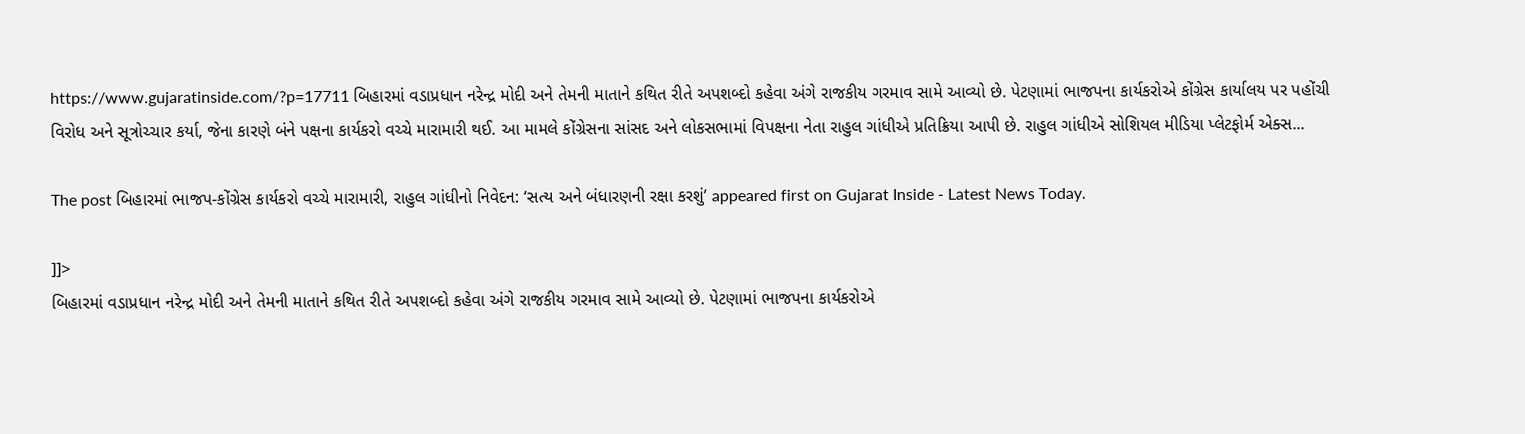https://www.gujaratinside.com/?p=17711 બિહારમાં વડાપ્રધાન નરેન્દ્ર મોદી અને તેમની માતાને કથિત રીતે અપશબ્દો કહેવા અંગે રાજકીય ગરમાવ સામે આવ્યો છે. પેટણામાં ભાજપના કાર્યકરોએ કોંગ્રેસ કાર્યાલય પર પહોંચી વિરોધ અને સૂત્રોચ્ચાર કર્યા, જેના કારણે બંને પક્ષના કાર્યકરો વચ્ચે મારામારી થઈ. આ મામલે કોંગ્રેસના સાંસદ અને લોકસભામાં વિપક્ષના નેતા રાહુલ ગાંધીએ પ્રતિક્રિયા આપી છે. રાહુલ ગાંધીએ સોશિયલ મીડિયા પ્લેટફોર્મ એક્સ...

The post બિહારમાં ભાજપ-કોંગ્રેસ કાર્યકરો વચ્ચે મારામારી, રાહુલ ગાંધીનો નિવેદન: ‘સત્ય અને બંધારણની રક્ષા કરશું’ appeared first on Gujarat Inside - Latest News Today.

]]>
બિહારમાં વડાપ્રધાન નરેન્દ્ર મોદી અને તેમની માતાને કથિત રીતે અપશબ્દો કહેવા અંગે રાજકીય ગરમાવ સામે આવ્યો છે. પેટણામાં ભાજપના કાર્યકરોએ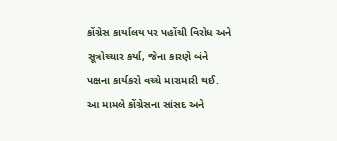કોંગ્રેસ કાર્યાલય પર પહોંચી વિરોધ અને સૂત્રોચ્ચાર કર્યા, જેના કારણે બંને પક્ષના કાર્યકરો વચ્ચે મારામારી થઈ. આ મામલે કોંગ્રેસના સાંસદ અને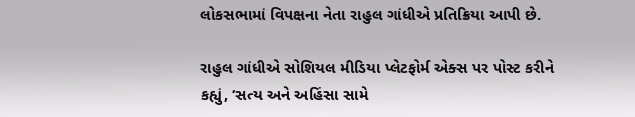લોકસભામાં વિપક્ષના નેતા રાહુલ ગાંધીએ પ્રતિક્રિયા આપી છે.

રાહુલ ગાંધીએ સોશિયલ મીડિયા પ્લેટફોર્મ એક્સ પર પોસ્ટ કરીને કહ્યું, ‘સત્ય અને અહિંસા સામે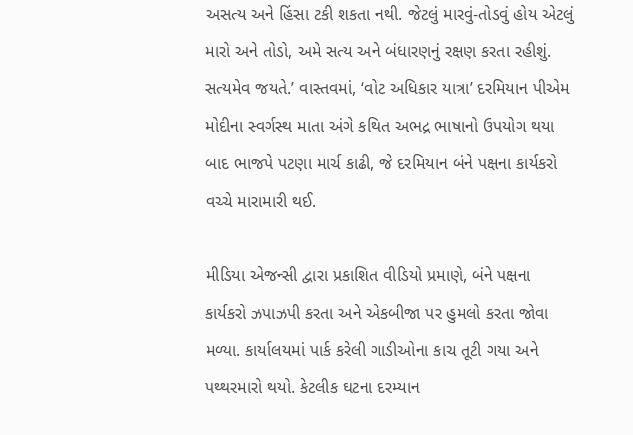અસત્ય અને હિંસા ટકી શકતા નથી. જેટલું મારવું-તોડવું હોય એટલું મારો અને તોડો, અમે સત્ય અને બંધારણનું રક્ષણ કરતા રહીશું. સત્યમેવ જયતે.’ વાસ્તવમાં, ‘વોટ અધિકાર યાત્રા’ દરમિયાન પીએમ મોદીના સ્વર્ગસ્થ માતા અંગે કથિત અભદ્ર ભાષાનો ઉપયોગ થયા બાદ ભાજપે પટણા માર્ચ કાઢી, જે દરમિયાન બંને પક્ષના કાર્યકરો વચ્ચે મારામારી થઈ.

મીડિયા એજન્સી દ્વારા પ્રકાશિત વીડિયો પ્રમાણે, બંને પક્ષના કાર્યકરો ઝપાઝપી કરતા અને એકબીજા પર હુમલો કરતા જોવા મળ્યા. કાર્યાલયમાં પાર્ક કરેલી ગાડીઓના કાચ તૂટી ગયા અને પથ્થરમારો થયો. કેટલીક ઘટના દરમ્યાન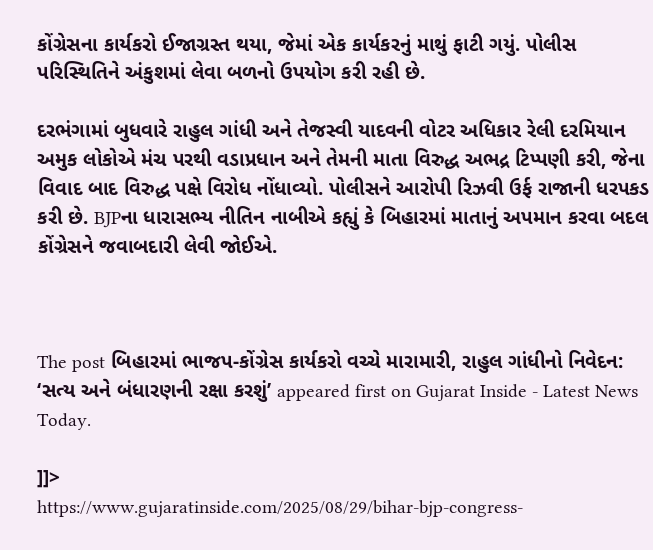કોંગ્રેસના કાર્યકરો ઈજાગ્રસ્ત થયા, જેમાં એક કાર્યકરનું માથું ફાટી ગયું. પોલીસ પરિસ્થિતિને અંકુશમાં લેવા બળનો ઉપયોગ કરી રહી છે.

દરભંગામાં બુધવારે રાહુલ ગાંધી અને તેજસ્વી યાદવની વોટર અધિકાર રેલી દરમિયાન અમુક લોકોએ મંચ પરથી વડાપ્રધાન અને તેમની માતા વિરુદ્ધ અભદ્ર ટિપ્પણી કરી, જેના વિવાદ બાદ વિરુદ્ધ પક્ષે વિરોધ નોંધાવ્યો. પોલીસને આરોપી રિઝવી ઉર્ફ રાજાની ધરપકડ કરી છે. BJPના ધારાસભ્ય નીતિન નાબીએ કહ્યું કે બિહારમાં માતાનું અપમાન કરવા બદલ કોંગ્રેસને જવાબદારી લેવી જોઈએ.



The post બિહારમાં ભાજપ-કોંગ્રેસ કાર્યકરો વચ્ચે મારામારી, રાહુલ ગાંધીનો નિવેદન: ‘સત્ય અને બંધારણની રક્ષા કરશું’ appeared first on Gujarat Inside - Latest News Today.

]]>
https://www.gujaratinside.com/2025/08/29/bihar-bjp-congress-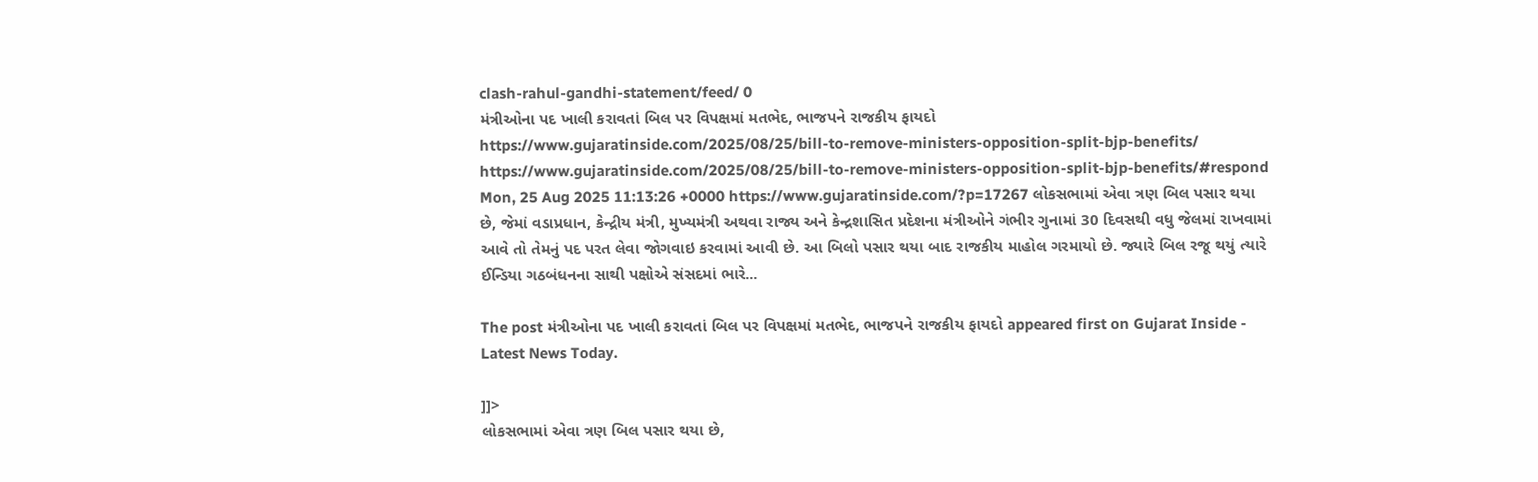clash-rahul-gandhi-statement/feed/ 0
મંત્રીઓના પદ ખાલી કરાવતાં બિલ પર વિપક્ષમાં મતભેદ, ભાજપને રાજકીય ફાયદો https://www.gujaratinside.com/2025/08/25/bill-to-remove-ministers-opposition-split-bjp-benefits/ https://www.gujaratinside.com/2025/08/25/bill-to-remove-ministers-opposition-split-bjp-benefits/#respond Mon, 25 Aug 2025 11:13:26 +0000 https://www.gujaratinside.com/?p=17267 લોકસભામાં એવા ત્રણ બિલ પસાર થયા છે, જેમાં વડાપ્રધાન, કેન્દ્રીય મંત્રી, મુખ્યમંત્રી અથવા રાજ્ય અને કેન્દ્રશાસિત પ્રદેશના મંત્રીઓને ગંભીર ગુનામાં 30 દિવસથી વધુ જેલમાં રાખવામાં આવે તો તેમનું પદ પરત લેવા જોગવાઇ કરવામાં આવી છે. આ બિલો પસાર થયા બાદ રાજકીય માહોલ ગરમાયો છે. જ્યારે બિલ રજૂ થયું ત્યારે ઈન્ડિયા ગઠબંધનના સાથી પક્ષોએ સંસદમાં ભારે...

The post મંત્રીઓના પદ ખાલી કરાવતાં બિલ પર વિપક્ષમાં મતભેદ, ભાજપને રાજકીય ફાયદો appeared first on Gujarat Inside - Latest News Today.

]]>
લોકસભામાં એવા ત્રણ બિલ પસાર થયા છે,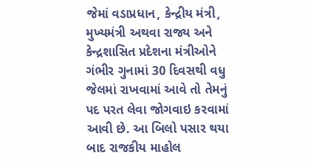જેમાં વડાપ્રધાન, કેન્દ્રીય મંત્રી, મુખ્યમંત્રી અથવા રાજ્ય અને કેન્દ્રશાસિત પ્રદેશના મંત્રીઓને ગંભીર ગુનામાં 30 દિવસથી વધુ જેલમાં રાખવામાં આવે તો તેમનું પદ પરત લેવા જોગવાઇ કરવામાં આવી છે. આ બિલો પસાર થયા બાદ રાજકીય માહોલ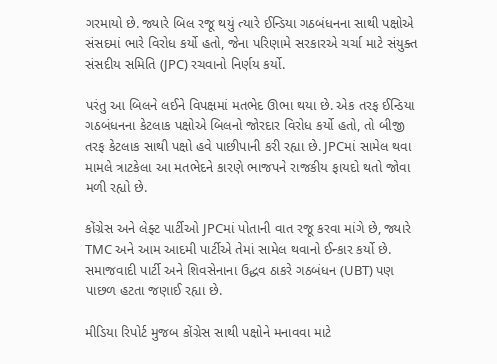ગરમાયો છે. જ્યારે બિલ રજૂ થયું ત્યારે ઈન્ડિયા ગઠબંધનના સાથી પક્ષોએ સંસદમાં ભારે વિરોધ કર્યો હતો, જેના પરિણામે સરકારએ ચર્ચા માટે સંયુક્ત સંસદીય સમિતિ (JPC) રચવાનો નિર્ણય કર્યો.

પરંતુ આ બિલને લઈને વિપક્ષમાં મતભેદ ઊભા થયા છે. એક તરફ ઈન્ડિયા ગઠબંધનના કેટલાક પક્ષોએ બિલનો જોરદાર વિરોધ કર્યો હતો, તો બીજી તરફ કેટલાક સાથી પક્ષો હવે પાછીપાની કરી રહ્યા છે. JPCમાં સામેલ થવા મામલે ત્રાટકેલા આ મતભેદને કારણે ભાજપને રાજકીય ફાયદો થતો જોવા મળી રહ્યો છે.

કોંગ્રેસ અને લેફ્ટ પાર્ટીઓ JPCમાં પોતાની વાત રજૂ કરવા માંગે છે, જ્યારે TMC અને આમ આદમી પાર્ટીએ તેમાં સામેલ થવાનો ઈન્કાર કર્યો છે. સમાજવાદી પાર્ટી અને શિવસેનાના ઉદ્ધવ ઠાકરે ગઠબંધન (UBT) પણ પાછળ હટતા જણાઈ રહ્યા છે.

મીડિયા રિપોર્ટ મુજબ કોંગ્રેસ સાથી પક્ષોને મનાવવા માટે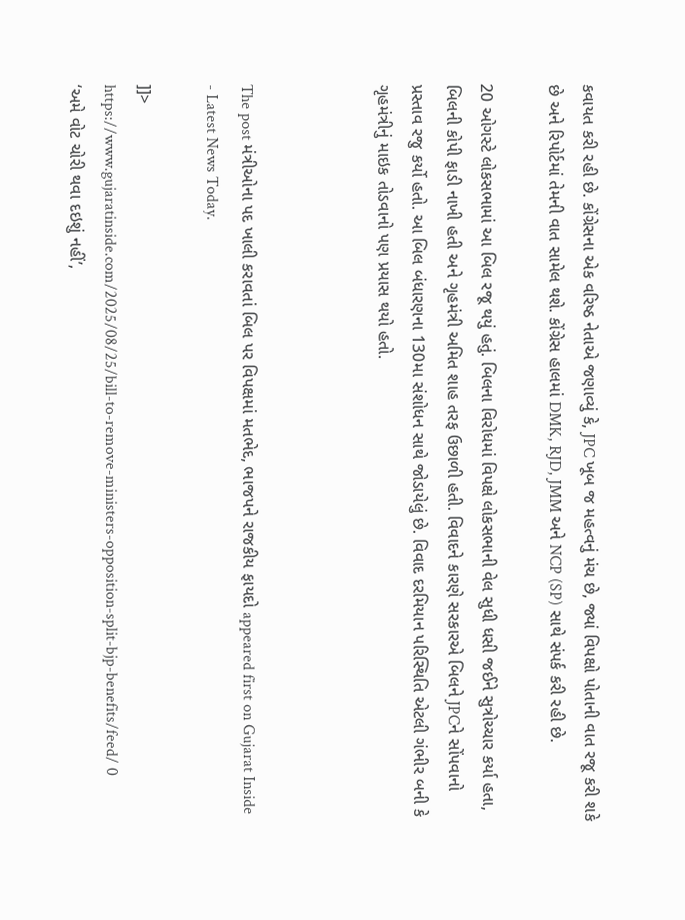કવાયત કરી રહી છે. કોંગ્રેસના એક વરિષ્ઠ નેતાએ જણાવ્યું કે, JPC ખૂબ જ મહત્વનું મંચ છે, જ્યાં વિપક્ષો પોતાની વાત રજૂ કરી શકે છે અને રિપોર્ટમાં તેમની વાત સામેલ થશે. કોંગ્રેસ હાલમાં DMK, RJD, JMM અને NCP (SP) સાથે સંપર્ક કરી રહી છે.

20 ઓગસ્ટે લોકસભામાં આ બિલ રજૂ થયું હતું. બિલના વિરોધમાં વિપક્ષે લોકસભાની વેલ સુધી ધસી જઈને સુત્રોચ્ચાર કર્યા હતા, બિલની કોપી ફાડી નાખી હતી અને ગૃહમંત્રી અમિત શાહ તરફ ઉછાળી હતી. વિવાદને કારણે સરકારએ બિલને JPCને સોંપવાનો પ્રસ્તાવ રજુ કર્યો હતો. આ બિલ બંધારણના 130મા સંશોધન સાથે જોડાયેલું છે. વિવાદ દરમિયાન પરિસ્થિતિ એટલી ગંભીર બની કે ગૃહમંત્રીનું માઇક તોડવાનો પણ પ્રયાસ થયો હતો.



The post મંત્રીઓના પદ ખાલી કરાવતાં બિલ પર વિપક્ષમાં મતભેદ, ભાજપને રાજકીય ફાયદો appeared first on Gujarat Inside - Latest News Today.

]]>
https://www.gujaratinside.com/2025/08/25/bill-to-remove-ministers-opposition-split-bjp-benefits/feed/ 0
‘અમે વોટ ચોરી થવા દઇશું નહીં’,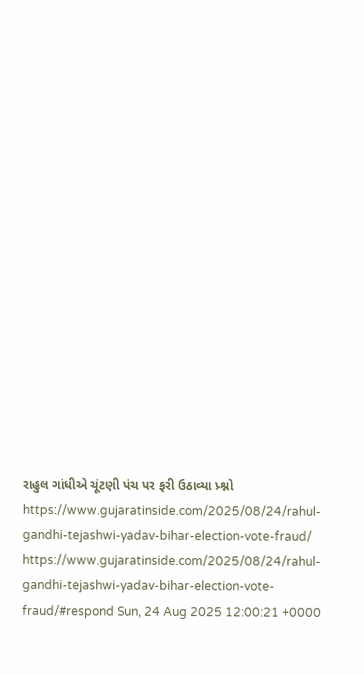રાહુલ ગાંધીએ ચૂંટણી પંચ પર ફરી ઉઠાવ્યા પ્ર્શ્નો https://www.gujaratinside.com/2025/08/24/rahul-gandhi-tejashwi-yadav-bihar-election-vote-fraud/ https://www.gujaratinside.com/2025/08/24/rahul-gandhi-tejashwi-yadav-bihar-election-vote-fraud/#respond Sun, 24 Aug 2025 12:00:21 +0000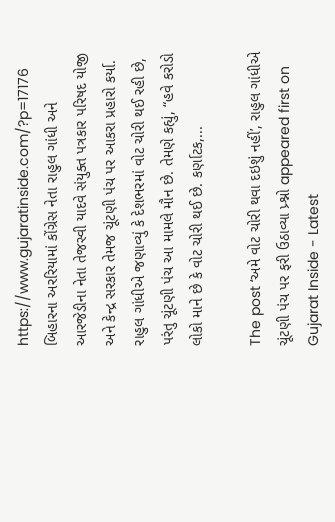https://www.gujaratinside.com/?p=17176 બિહારના અરરિયામાં કોંગ્રેસ નેતા રાહુલ ગાંધી અને આરજેડીના નેતા તેજસ્વી યાદવે સંયુક્ત પત્રકાર પરિષદ યોજી અને કેન્દ્ર સરકાર તેમજ ચૂંટણી પંચ પર આકરા પ્રહારો કર્યા. રાહુલ ગાંધીએ જણાવ્યું કે દેશભરમાં વોટ ચોરી થઈ રહી છે, પરંતુ ચૂંટણી પંચ આ મામલે મૌન છે. તેમણે કહ્યું, “હવે કરોડો લોકો માને છે કે વોટ ચોરી થઈ છે. કર્ણાટક,...

The post ‘અમે વોટ ચોરી થવા દઇશું નહીં’, રાહુલ ગાંધીએ ચૂંટણી પંચ પર ફરી ઉઠાવ્યા પ્ર્શ્નો appeared first on Gujarat Inside - Latest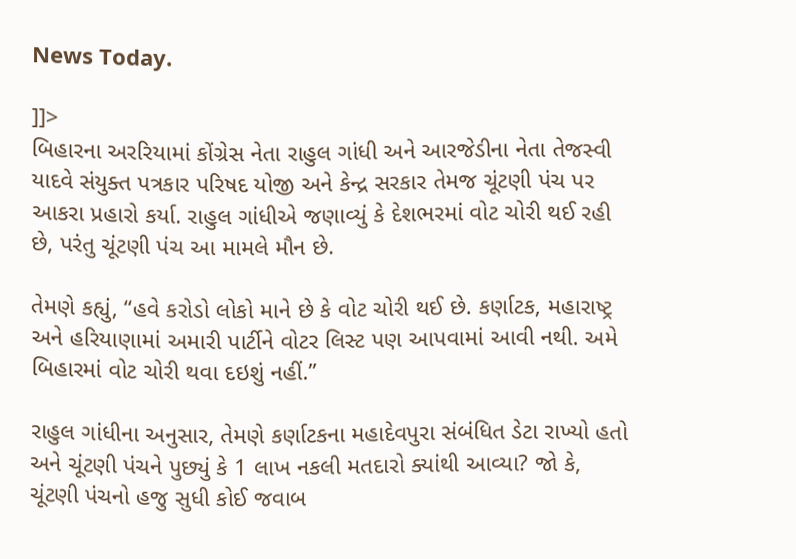News Today.

]]>
બિહારના અરરિયામાં કોંગ્રેસ નેતા રાહુલ ગાંધી અને આરજેડીના નેતા તેજસ્વી યાદવે સંયુક્ત પત્રકાર પરિષદ યોજી અને કેન્દ્ર સરકાર તેમજ ચૂંટણી પંચ પર આકરા પ્રહારો કર્યા. રાહુલ ગાંધીએ જણાવ્યું કે દેશભરમાં વોટ ચોરી થઈ રહી છે, પરંતુ ચૂંટણી પંચ આ મામલે મૌન છે.

તેમણે કહ્યું, “હવે કરોડો લોકો માને છે કે વોટ ચોરી થઈ છે. કર્ણાટક, મહારાષ્ટ્ર અને હરિયાણામાં અમારી પાર્ટીને વોટર લિસ્ટ પણ આપવામાં આવી નથી. અમે બિહારમાં વોટ ચોરી થવા દઇશું નહીં.”

રાહુલ ગાંધીના અનુસાર, તેમણે કર્ણાટકના મહાદેવપુરા સંબંધિત ડેટા રાખ્યો હતો અને ચૂંટણી પંચને પુછ્યું કે 1 લાખ નકલી મતદારો ક્યાંથી આવ્યા? જો કે, ચૂંટણી પંચનો હજુ સુધી કોઈ જવાબ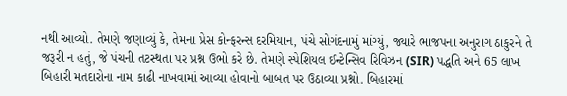નથી આવ્યો. તેમણે જણાવ્યું કે, તેમના પ્રેસ કોન્ફરન્સ દરમિયાન, પંચે સોગંદનામું માંગ્યું, જ્યારે ભાજપના અનુરાગ ઠાકુરને તે જરૂરી ન હતું, જે પંચની તટસ્થતા પર પ્રશ્ન ઉભો કરે છે. તેમણે સ્પેશિયલ ઈન્ટેન્સિવ રિવિઝન (SIR) પદ્ધતિ અને 65 લાખ બિહારી મતદારોના નામ કાઢી નાખવામાં આવ્યા હોવાનો બાબત પર ઉઠાવ્યા પ્રશ્નો. બિહારમાં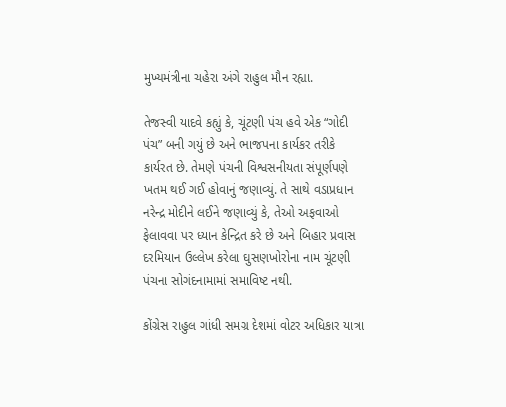મુખ્યમંત્રીના ચહેરા અંગે રાહુલ મૌન રહ્યા.

તેજસ્વી યાદવે કહ્યું કે, ચૂંટણી પંચ હવે એક “ગોદી પંચ” બની ગયું છે અને ભાજપના કાર્યકર તરીકે કાર્યરત છે. તેમણે પંચની વિશ્વસનીયતા સંપૂર્ણપણે ખતમ થઈ ગઈ હોવાનું જણાવ્યું. તે સાથે વડાપ્રધાન નરેન્દ્ર મોદીને લઈને જણાવ્યું કે, તેઓ અફવાઓ ફેલાવવા પર ધ્યાન કેન્દ્રિત કરે છે અને બિહાર પ્રવાસ દરમિયાન ઉલ્લેખ કરેલા ઘુસણખોરોના નામ ચૂંટણી પંચના સોગંદનામામાં સમાવિષ્ટ નથી.

કોંગ્રેસ રાહુલ ગાંધી સમગ્ર દેશમાં વોટર અધિકાર યાત્રા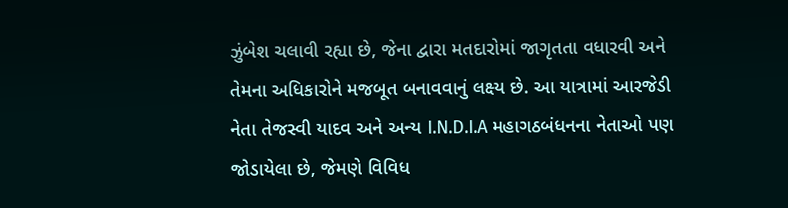ઝુંબેશ ચલાવી રહ્યા છે, જેના દ્વારા મતદારોમાં જાગૃતતા વધારવી અને તેમના અધિકારોને મજબૂત બનાવવાનું લક્ષ્ય છે. આ યાત્રામાં આરજેડી નેતા તેજસ્વી યાદવ અને અન્ય I.N.D.I.A મહાગઠબંધનના નેતાઓ પણ જોડાયેલા છે, જેમણે વિવિધ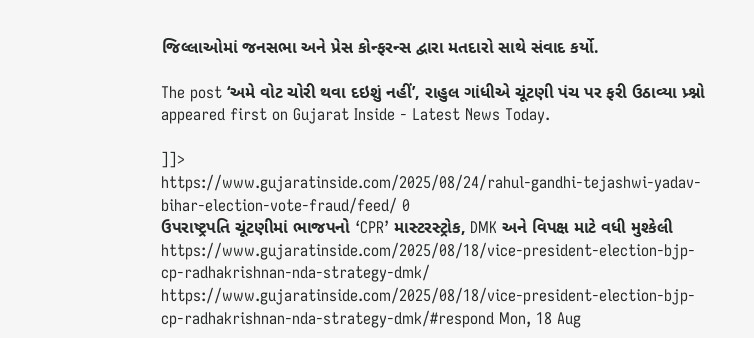જિલ્લાઓમાં જનસભા અને પ્રેસ કોન્ફરન્સ દ્વારા મતદારો સાથે સંવાદ કર્યો.

The post ‘અમે વોટ ચોરી થવા દઇશું નહીં’, રાહુલ ગાંધીએ ચૂંટણી પંચ પર ફરી ઉઠાવ્યા પ્ર્શ્નો appeared first on Gujarat Inside - Latest News Today.

]]>
https://www.gujaratinside.com/2025/08/24/rahul-gandhi-tejashwi-yadav-bihar-election-vote-fraud/feed/ 0
ઉપરાષ્ટ્રપતિ ચૂંટણીમાં ભાજપનો ‘CPR’ માસ્ટરસ્ટ્રોક, DMK અને વિપક્ષ માટે વધી મુશ્કેલી https://www.gujaratinside.com/2025/08/18/vice-president-election-bjp-cp-radhakrishnan-nda-strategy-dmk/ https://www.gujaratinside.com/2025/08/18/vice-president-election-bjp-cp-radhakrishnan-nda-strategy-dmk/#respond Mon, 18 Aug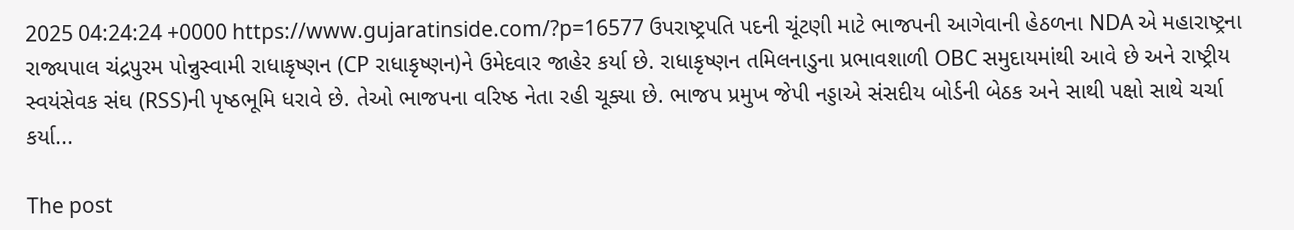2025 04:24:24 +0000 https://www.gujaratinside.com/?p=16577 ઉપરાષ્ટ્રપતિ પદની ચૂંટણી માટે ભાજપની આગેવાની હેઠળના NDA એ મહારાષ્ટ્રના રાજ્યપાલ ચંદ્રપુરમ પોન્નુસ્વામી રાધાકૃષ્ણન (CP રાધાકૃષ્ણન)ને ઉમેદવાર જાહેર કર્યા છે. રાધાકૃષ્ણન તમિલનાડુના પ્રભાવશાળી OBC સમુદાયમાંથી આવે છે અને રાષ્ટ્રીય સ્વયંસેવક સંઘ (RSS)ની પૃષ્ઠભૂમિ ધરાવે છે. તેઓ ભાજપના વરિષ્ઠ નેતા રહી ચૂક્યા છે. ભાજપ પ્રમુખ જેપી નડ્ડાએ સંસદીય બોર્ડની બેઠક અને સાથી પક્ષો સાથે ચર્ચા કર્યા...

The post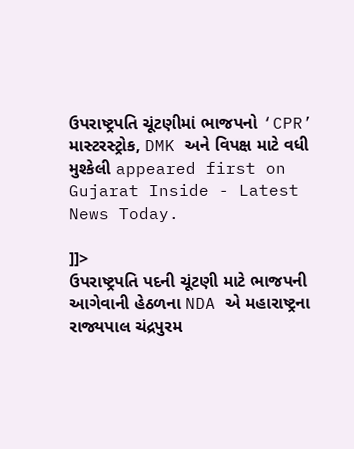ઉપરાષ્ટ્રપતિ ચૂંટણીમાં ભાજપનો ‘CPR’ માસ્ટરસ્ટ્રોક, DMK અને વિપક્ષ માટે વધી મુશ્કેલી appeared first on Gujarat Inside - Latest News Today.

]]>
ઉપરાષ્ટ્રપતિ પદની ચૂંટણી માટે ભાજપની આગેવાની હેઠળના NDA એ મહારાષ્ટ્રના રાજ્યપાલ ચંદ્રપુરમ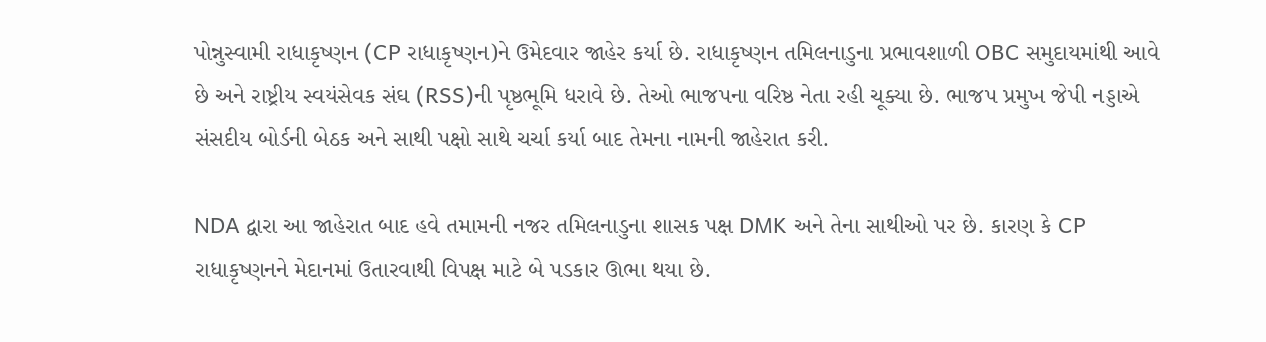પોન્નુસ્વામી રાધાકૃષ્ણન (CP રાધાકૃષ્ણન)ને ઉમેદવાર જાહેર કર્યા છે. રાધાકૃષ્ણન તમિલનાડુના પ્રભાવશાળી OBC સમુદાયમાંથી આવે છે અને રાષ્ટ્રીય સ્વયંસેવક સંઘ (RSS)ની પૃષ્ઠભૂમિ ધરાવે છે. તેઓ ભાજપના વરિષ્ઠ નેતા રહી ચૂક્યા છે. ભાજપ પ્રમુખ જેપી નડ્ડાએ સંસદીય બોર્ડની બેઠક અને સાથી પક્ષો સાથે ચર્ચા કર્યા બાદ તેમના નામની જાહેરાત કરી.

NDA દ્વારા આ જાહેરાત બાદ હવે તમામની નજર તમિલનાડુના શાસક પક્ષ DMK અને તેના સાથીઓ પર છે. કારણ કે CP રાધાકૃષ્ણનને મેદાનમાં ઉતારવાથી વિપક્ષ માટે બે પડકાર ઊભા થયા છે.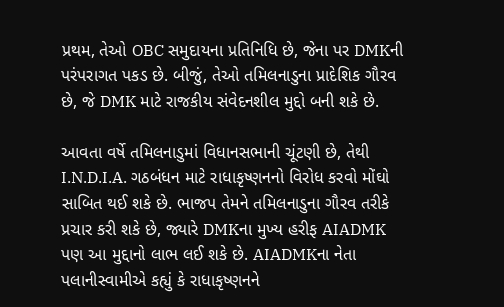પ્રથમ, તેઓ OBC સમુદાયના પ્રતિનિધિ છે, જેના પર DMKની પરંપરાગત પકડ છે. બીજું, તેઓ તમિલનાડુના પ્રાદેશિક ગૌરવ છે, જે DMK માટે રાજકીય સંવેદનશીલ મુદ્દો બની શકે છે.

આવતા વર્ષે તમિલનાડુમાં વિધાનસભાની ચૂંટણી છે, તેથી I.N.D.I.A. ગઠબંધન માટે રાધાકૃષ્ણનનો વિરોધ કરવો મોંઘો સાબિત થઈ શકે છે. ભાજપ તેમને તમિલનાડુના ગૌરવ તરીકે પ્રચાર કરી શકે છે, જ્યારે DMKના મુખ્ય હરીફ AIADMK પણ આ મુદ્દાનો લાભ લઈ શકે છે. AIADMKના નેતા પલાનીસ્વામીએ કહ્યું કે રાધાકૃષ્ણનને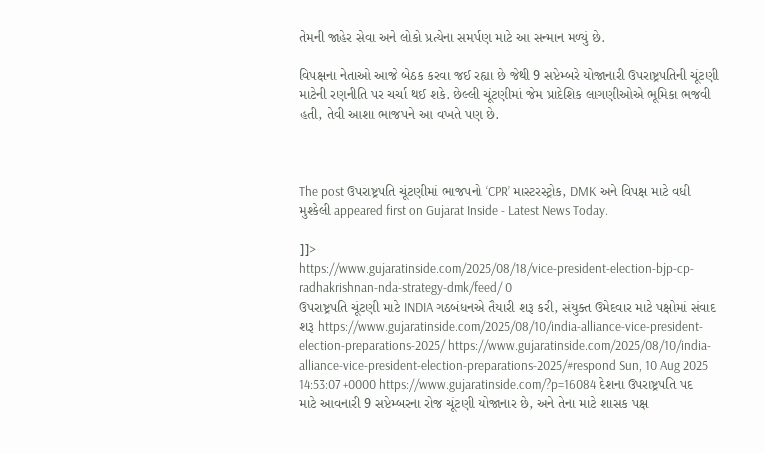તેમની જાહેર સેવા અને લોકો પ્રત્યેના સમર્પણ માટે આ સન્માન મળ્યું છે.

વિપક્ષના નેતાઓ આજે બેઠક કરવા જઈ રહ્યા છે જેથી 9 સપ્ટેમ્બરે યોજાનારી ઉપરાષ્ટ્રપતિની ચૂંટણી માટેની રણનીતિ પર ચર્ચા થઈ શકે. છેલ્લી ચૂંટણીમાં જેમ પ્રાદેશિક લાગણીઓએ ભૂમિકા ભજવી હતી, તેવી આશા ભાજપને આ વખતે પણ છે.



The post ઉપરાષ્ટ્રપતિ ચૂંટણીમાં ભાજપનો ‘CPR’ માસ્ટરસ્ટ્રોક, DMK અને વિપક્ષ માટે વધી મુશ્કેલી appeared first on Gujarat Inside - Latest News Today.

]]>
https://www.gujaratinside.com/2025/08/18/vice-president-election-bjp-cp-radhakrishnan-nda-strategy-dmk/feed/ 0
ઉપરાષ્ટ્રપતિ ચૂંટણી માટે INDIA ગઠબંધનએ તૈયારી શરૂ કરી, સંયુક્ત ઉમેદવાર માટે પક્ષોમાં સંવાદ શરૂ https://www.gujaratinside.com/2025/08/10/india-alliance-vice-president-election-preparations-2025/ https://www.gujaratinside.com/2025/08/10/india-alliance-vice-president-election-preparations-2025/#respond Sun, 10 Aug 2025 14:53:07 +0000 https://www.gujaratinside.com/?p=16084 દેશના ઉપરાષ્ટ્રપતિ પદ માટે આવનારી 9 સપ્ટેમ્બરના રોજ ચૂંટણી યોજાનાર છે, અને તેના માટે શાસક પક્ષ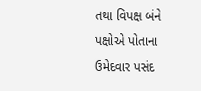તથા વિપક્ષ બંને પક્ષોએ પોતાના ઉમેદવાર પસંદ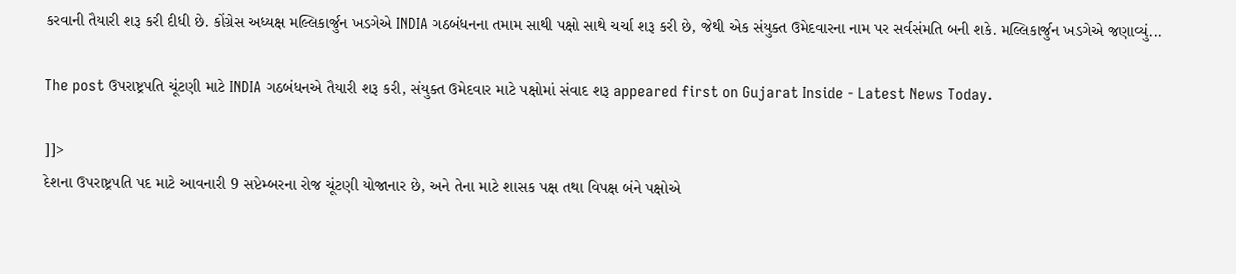કરવાની તૈયારી શરૂ કરી દીધી છે. કોંગ્રેસ અધ્યક્ષ મલ્લિકાર્જુન ખડગેએ INDIA ગઠબંધનના તમામ સાથી પક્ષો સાથે ચર્ચા શરૂ કરી છે, જેથી એક સંયુક્ત ઉમેદવારના નામ પર સર્વસંમતિ બની શકે. મલ્લિકાર્જુન ખડગેએ જણાવ્યું...

The post ઉપરાષ્ટ્રપતિ ચૂંટણી માટે INDIA ગઠબંધનએ તૈયારી શરૂ કરી, સંયુક્ત ઉમેદવાર માટે પક્ષોમાં સંવાદ શરૂ appeared first on Gujarat Inside - Latest News Today.

]]>
દેશના ઉપરાષ્ટ્રપતિ પદ માટે આવનારી 9 સપ્ટેમ્બરના રોજ ચૂંટણી યોજાનાર છે, અને તેના માટે શાસક પક્ષ તથા વિપક્ષ બંને પક્ષોએ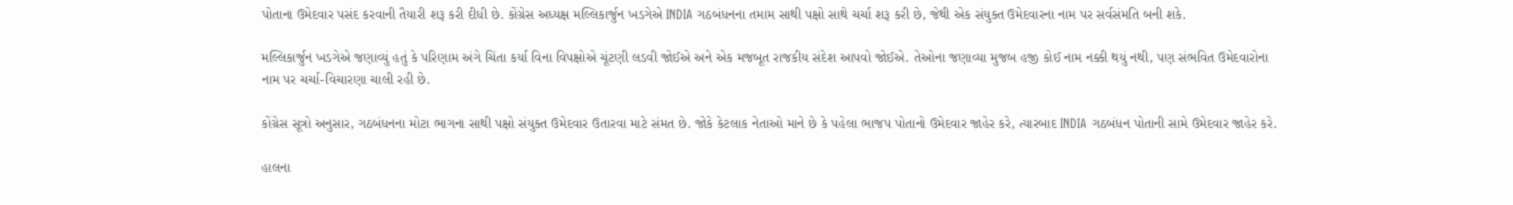પોતાના ઉમેદવાર પસંદ કરવાની તૈયારી શરૂ કરી દીધી છે. કોંગ્રેસ અધ્યક્ષ મલ્લિકાર્જુન ખડગેએ INDIA ગઠબંધનના તમામ સાથી પક્ષો સાથે ચર્ચા શરૂ કરી છે, જેથી એક સંયુક્ત ઉમેદવારના નામ પર સર્વસંમતિ બની શકે.

મલ્લિકાર્જુન ખડગેએ જણાવ્યું હતું કે પરિણામ અંગે ચિંતા કર્યા વિના વિપક્ષોએ ચૂંટણી લડવી જોઈએ અને એક મજબૂત રાજકીય સંદેશ આપવો જોઈએ. તેઓના જણાવ્યા મુજબ હજી કોઈ નામ નક્કી થયું નથી, પણ સંભવિત ઉમેદવારોના નામ પર ચર્ચા-વિચારણા ચાલી રહી છે.

કોંગ્રેસ સૂત્રો અનુસાર, ગઠબંધનના મોટા ભાગના સાથી પક્ષો સંયુક્ત ઉમેદવાર ઉતારવા માટે સંમત છે. જોકે કેટલાક નેતાઓ માને છે કે પહેલા ભાજપ પોતાનો ઉમેદવાર જાહેર કરે, ત્યારબાદ INDIA ગઠબંધન પોતાની સામે ઉમેદવાર જાહેર કરે.

હાલના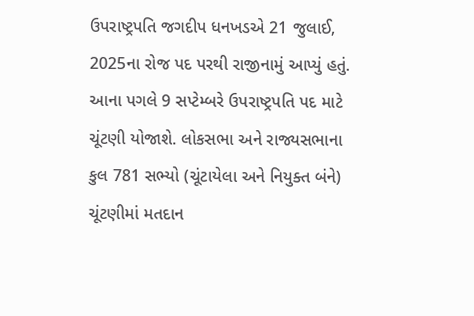ઉપરાષ્ટ્રપતિ જગદીપ ધનખડએ 21 જુલાઈ, 2025ના રોજ પદ પરથી રાજીનામું આપ્યું હતું. આના પગલે 9 સપ્ટેમ્બરે ઉપરાષ્ટ્રપતિ પદ માટે ચૂંટણી યોજાશે. લોકસભા અને રાજ્યસભાના કુલ 781 સભ્યો (ચૂંટાયેલા અને નિયુક્ત બંને) ચૂંટણીમાં મતદાન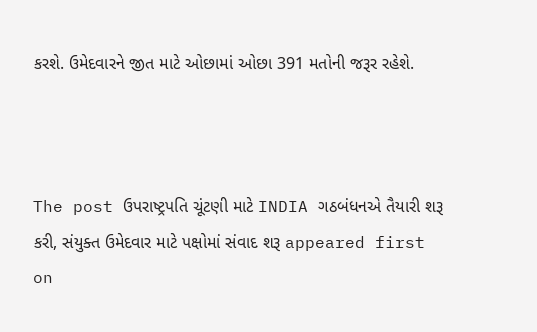કરશે. ઉમેદવારને જીત માટે ઓછામાં ઓછા 391 મતોની જરૂર રહેશે.



The post ઉપરાષ્ટ્રપતિ ચૂંટણી માટે INDIA ગઠબંધનએ તૈયારી શરૂ કરી, સંયુક્ત ઉમેદવાર માટે પક્ષોમાં સંવાદ શરૂ appeared first on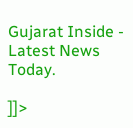Gujarat Inside - Latest News Today.

]]>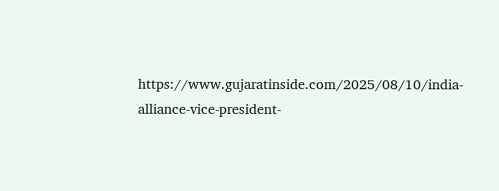https://www.gujaratinside.com/2025/08/10/india-alliance-vice-president-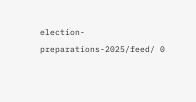election-preparations-2025/feed/ 0